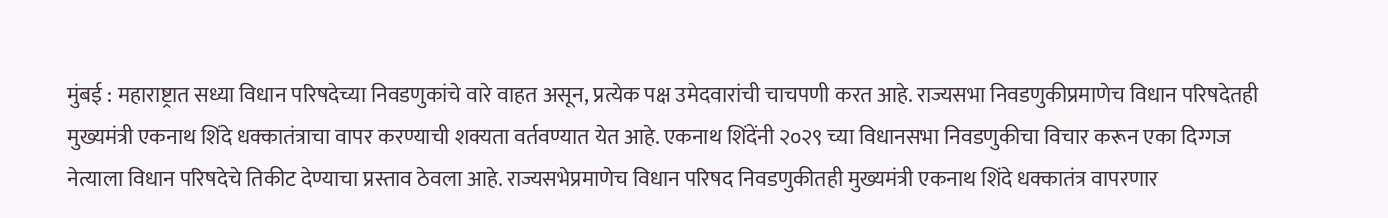मुंबई : महाराष्ट्रात सध्या विधान परिषदेच्या निवडणुकांचे वारे वाहत असून, प्रत्येक पक्ष उमेदवारांची चाचपणी करत आहे. राज्यसभा निवडणुकीप्रमाणेच विधान परिषदेतही मुख्यमंत्री एकनाथ शिंदे धक्कातंत्राचा वापर करण्याची शक्यता वर्तवण्यात येत आहे. एकनाथ शिंदेंनी २०२९ च्या विधानसभा निवडणुकीचा विचार करून एका दिग्गज नेत्याला विधान परिषदेचे तिकीट देण्याचा प्रस्ताव ठेवला आहे. राज्यसभेप्रमाणेच विधान परिषद निवडणुकीतही मुख्यमंत्री एकनाथ शिंदे धक्कातंत्र वापरणार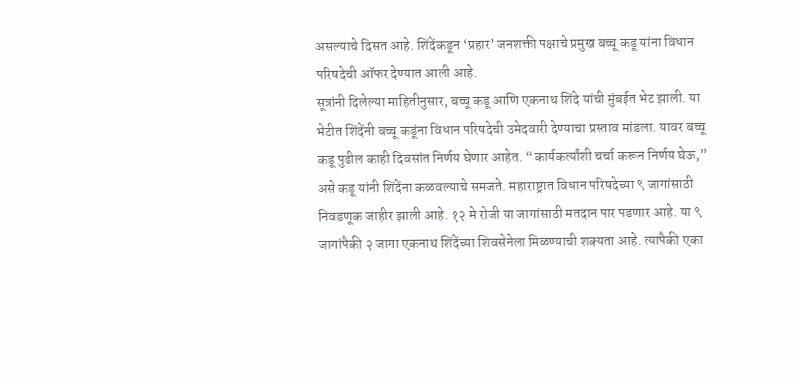असल्याचे दिसत आहे. शिंदेंकडून ‘प्रहार’ जनशक्ती पक्षाचे प्रमुख बच्चू कडू यांना विधान परिषदेची ऑफर देण्यात आली आहे.
सूत्रांनी दिलेल्या माहितीनुसार, बच्चू कडू आणि एकनाथ शिंदे यांची मुंबईत भेट झाली. या भेटीत शिंदेंनी बच्चू कडूंना विधान परिषदेची उमेदवारी देण्याचा प्रस्ताव मांडला. यावर बच्चू कडू पुढील काही दिवसांत निर्णय घेणार आहेत. “कार्यकर्त्यांशी चर्चा करून निर्णय घेऊ,” असे कडू यांनी शिंदेंना कळवल्याचे समजते. महाराष्ट्रात विधान परिषदेच्या ९ जागांसाठी निवडणूक जाहीर झाली आहे. १२ मे रोजी या जागांसाठी मतदान पार पडणार आहे. या ९ जागांपैकी २ जागा एकनाथ शिंदेंच्या शिवसेनेला मिळण्याची शक्यता आहे. त्यापैकी एका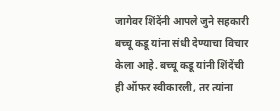जागेवर शिंदेंनी आपले जुने सहकारी बच्चू कडू यांना संधी देण्याचा विचार केला आहे. बच्चू कडू यांनी शिंदेंची ही ऑफर स्वीकारली, तर त्यांना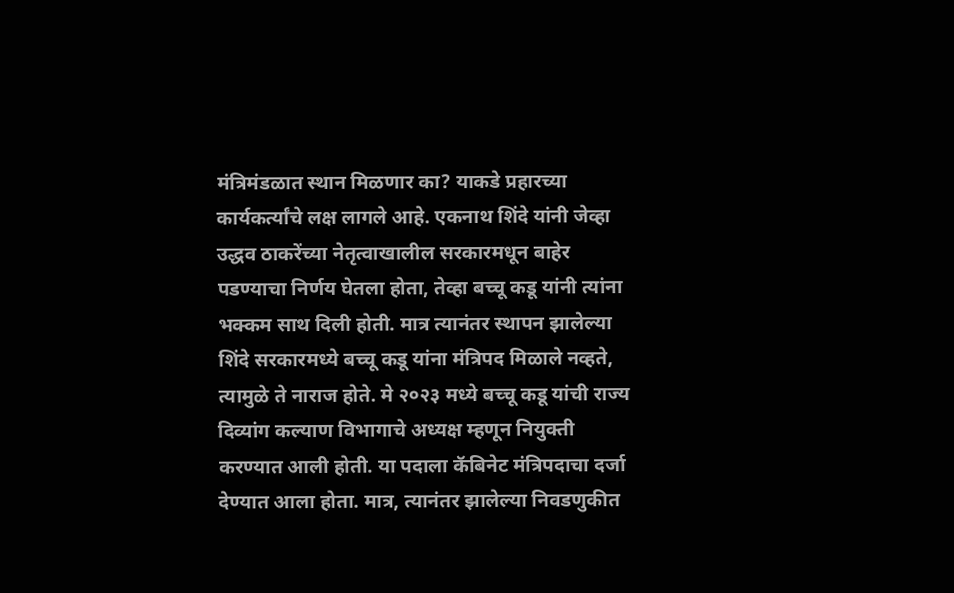मंत्रिमंडळात स्थान मिळणार का? याकडे प्रहारच्या कार्यकर्त्यांचे लक्ष लागले आहे. एकनाथ शिंदे यांनी जेव्हा उद्धव ठाकरेंच्या नेतृत्वाखालील सरकारमधून बाहेर पडण्याचा निर्णय घेतला होता, तेव्हा बच्चू कडू यांनी त्यांना भक्कम साथ दिली होती. मात्र त्यानंतर स्थापन झालेल्या शिंदे सरकारमध्ये बच्चू कडू यांना मंत्रिपद मिळाले नव्हते, त्यामुळे ते नाराज होते. मे २०२३ मध्ये बच्चू कडू यांची राज्य दिव्यांग कल्याण विभागाचे अध्यक्ष म्हणून नियुक्ती करण्यात आली होती. या पदाला कॅबिनेट मंत्रिपदाचा दर्जा देण्यात आला होता. मात्र, त्यानंतर झालेल्या निवडणुकीत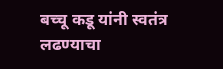बच्चू कडू यांनी स्वतंत्र लढण्याचा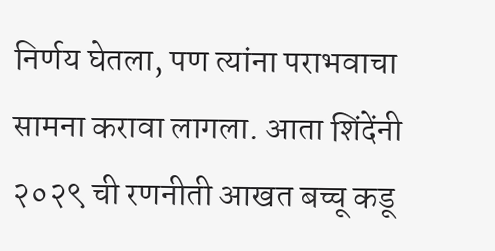निर्णय घेतला, पण त्यांना पराभवाचा सामना करावा लागला. आता शिंदेंनी २०२९ ची रणनीती आखत बच्चू कडू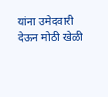यांना उमेदवारी देऊन मोठी खेळी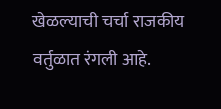खेळल्याची चर्चा राजकीय वर्तुळात रंगली आहे.